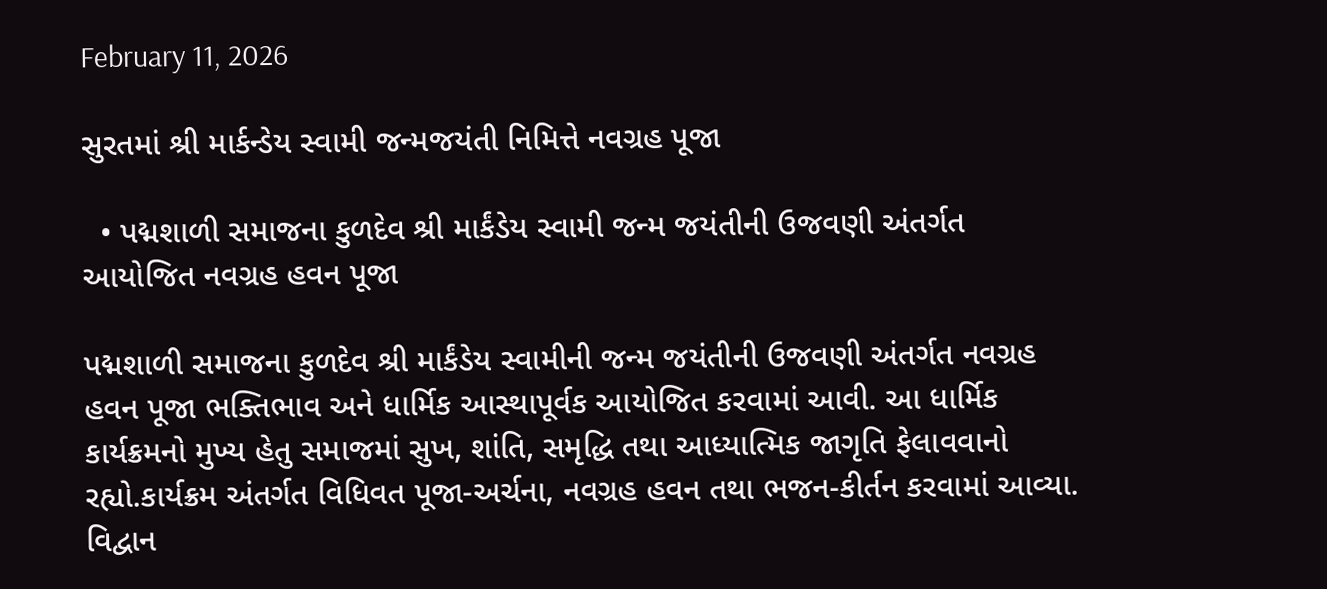February 11, 2026

સુરતમાં શ્રી માર્કન્ડેય સ્વામી જન્મજયંતી નિમિત્તે નવગ્રહ પૂજા

  • પદ્મશાળી સમાજના કુળદેવ શ્રી માર્કંડેય સ્વામી જન્મ જયંતીની ઉજવણી અંતર્ગત આયોજિત નવગ્રહ હવન પૂજા

પદ્મશાળી સમાજના કુળદેવ શ્રી માર્કંડેય સ્વામીની જન્મ જયંતીની ઉજવણી અંતર્ગત નવગ્રહ હવન પૂજા ભક્તિભાવ અને ધાર્મિક આસ્થાપૂર્વક આયોજિત કરવામાં આવી. આ ધાર્મિક કાર્યક્રમનો મુખ્ય હેતુ સમાજમાં સુખ, શાંતિ, સમૃદ્ધિ તથા આધ્યાત્મિક જાગૃતિ ફેલાવવાનો રહ્યો.કાર્યક્રમ અંતર્ગત વિધિવત પૂજા-અર્ચના, નવગ્રહ હવન તથા ભજન-કીર્તન કરવામાં આવ્યા. વિદ્વાન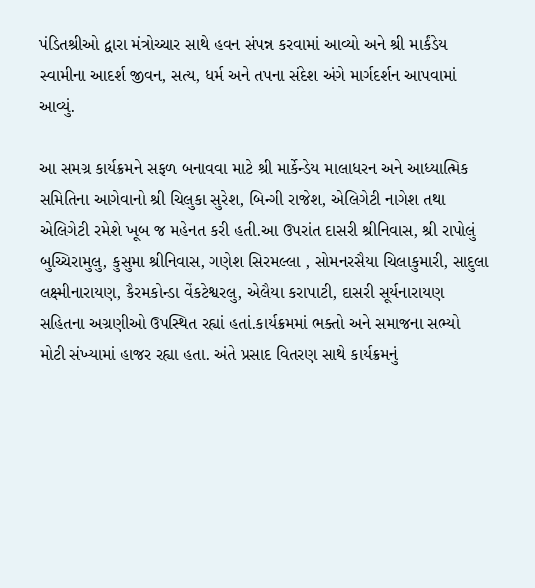પંડિતશ્રીઓ દ્વારા મંત્રોચ્ચાર સાથે હવન સંપન્ન કરવામાં આવ્યો અને શ્રી માર્કંડેય સ્વામીના આદર્શ જીવન, સત્ય, ધર્મ અને તપના સંદેશ અંગે માર્ગદર્શન આપવામાં આવ્યું.

આ સમગ્ર કાર્યક્રમને સફળ બનાવવા માટે શ્રી માર્કેન્ડેય માલાધરન અને આધ્યાત્મિક સમિતિના આગેવાનો શ્રી ચિલુકા સુરેશ, બિન્ગી રાજેશ, એલિગેટી નાગેશ તથા એલિગેટી રમેશે ખૂબ જ મહેનત કરી હતી.આ ઉપરાંત દાસરી શ્રીનિવાસ, શ્રી રાપોલું બુચ્ચિરામુલુ, કુસુમા શ્રીનિવાસ, ગણેશ સિરમલ્લા , સોમનરસૈયા ચિલાકુમારી, સાદુલા લક્ષ્મીનારાયણ, કૈરમકોન્ડા વેંકટેશ્વરલુ, એલૈયા કરાપાટી, દાસરી સૂર્યનારાયણ સહિતના અગ્રણીઓ ઉપસ્થિત રહ્યાં હતાં.કાર્યક્રમમાં ભક્તો અને સમાજના સભ્યો મોટી સંખ્યામાં હાજર રહ્યા હતા. અંતે પ્રસાદ વિતરણ સાથે કાર્યક્રમનું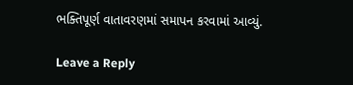ભક્તિપૂર્ણ વાતાવરણમાં સમાપન કરવામાં આવ્યું.

Leave a Reply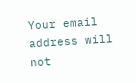Your email address will not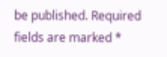be published. Required fields are marked *